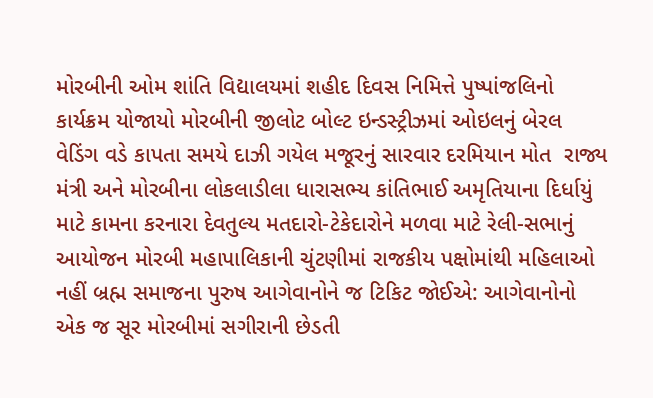મોરબીની ઓમ શાંતિ વિદ્યાલયમાં શહીદ દિવસ નિમિત્તે પુષ્પાંજલિનો કાર્યક્રમ યોજાયો મોરબીની જીલોટ બોલ્ટ ઇન્ડસ્ટ્રીઝમાં ઓઇલનું બેરલ વેડિંગ વડે કાપતા સમયે દાઝી ગયેલ મજૂરનું સારવાર દરમિયાન મોત  રાજ્ય મંત્રી અને મોરબીના લોકલાડીલા ધારાસભ્ય કાંતિભાઈ અમૃતિયાના દિર્ધાયું માટે કામના કરનારા દેવતુલ્ય મતદારો-ટેકેદારોને મળવા માટે રેલી-સભાનું આયોજન મોરબી મહાપાલિકાની ચુંટણીમાં રાજકીય પક્ષોમાંથી મહિલાઓ નહીં બ્રહ્મ સમાજના પુરુષ આગેવાનોને જ ટિકિટ જોઈએ: આગેવાનોનો એક જ સૂર મોરબીમાં સગીરાની છેડતી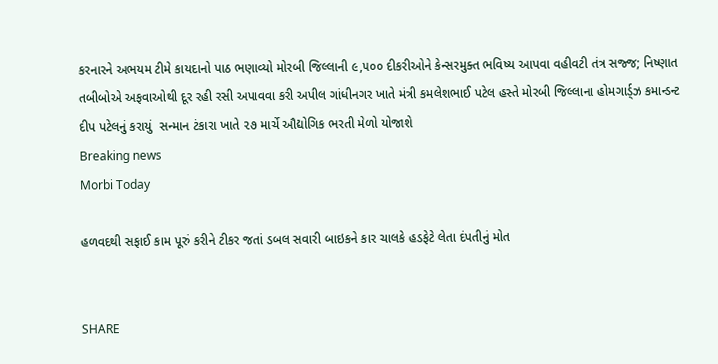કરનારને અભયમ ટીમે કાયદાનો પાઠ ભણાવ્યો મોરબી જિલ્લાની ૯,૫૦૦ દીકરીઓને કેન્સરમુક્ત ભવિષ્ય આપવા વહીવટી તંત્ર સજ્જ; નિષ્ણાત તબીબોએ અફવાઓથી દૂર રહી રસી અપાવવા કરી અપીલ ગાંધીનગર ખાતે મંત્રી કમલેશભાઈ પટેલ હસ્તે મોરબી જિલ્લાના હોમગાર્ડ્ઝ કમાન્ડન્ટ દીપ પટેલનું કરાયું  સન્માન ટંકારા ખાતે ૨૭ માર્ચે ઔદ્યોગિક ભરતી મેળો યોજાશે
Breaking news
Morbi Today

હળવદથી સફાઈ કામ પૂરું કરીને ટીકર જતાં ડબલ સવારી બાઇકને કાર ચાલકે હડફેટે લેતા દંપતીનું મોત


SHARE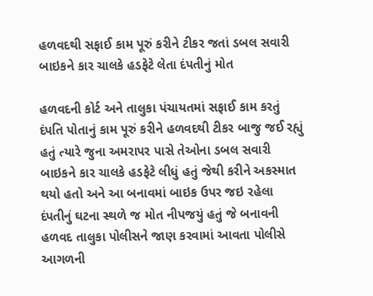હળવદથી સફાઈ કામ પૂરું કરીને ટીકર જતાં ડબલ સવારી બાઇકને કાર ચાલકે હડફેટે લેતા દંપતીનું મોત

હળવદની કોર્ટ અને તાલુકા પંચાયતમાં સફાઈ કામ કરતું દંપતિ પોતાનું કામ પૂરું કરીને હળવદથી ટીકર બાજુ જઈ રહ્યું હતું ત્યારે જુના અમરાપર પાસે તેઓના ડબલ સવારી બાઇકને કાર ચાલકે હડફેટે લીધું હતું જેથી કરીને અકસ્માત થયો હતો અને આ બનાવમાં બાઇક ઉપર જઇ રહેલા દંપતીનું ઘટના સ્થળે જ મોત નીપજયું હતું જે બનાવની હળવદ તાલુકા પોલીસને જાણ કરવામાં આવતા પોલીસે આગળની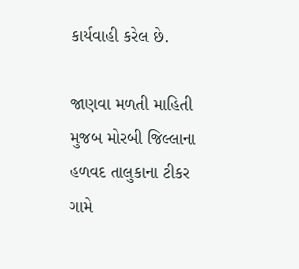કાર્યવાહી કરેલ છે.

જાણવા મળતી માહિતી મુજબ મોરબી જિલ્લાના હળવદ તાલુકાના ટીકર ગામે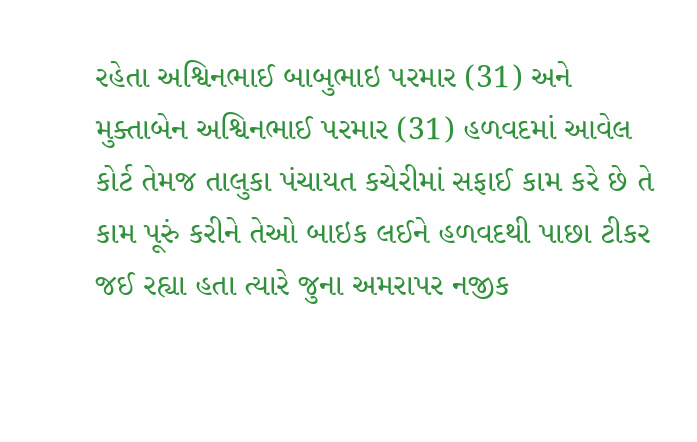રહેતા અશ્વિનભાઈ બાબુભાઇ પરમાર (31) અને મુક્તાબેન અશ્વિનભાઈ પરમાર (31) હળવદમાં આવેલ કોર્ટ તેમજ તાલુકા પંચાયત કચેરીમાં સફાઈ કામ કરે છે તે કામ પૂરું કરીને તેઓ બાઇક લઈને હળવદથી પાછા ટીકર જઈ રહ્યા હતા ત્યારે જુના અમરાપર નજીક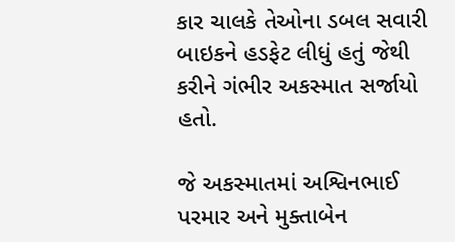કાર ચાલકે તેઓના ડબલ સવારી બાઇકને હડફેટ લીધું હતું જેથી કરીને ગંભીર અકસ્માત સર્જાયો હતો.

જે અકસ્માતમાં અશ્વિનભાઈ પરમાર અને મુક્તાબેન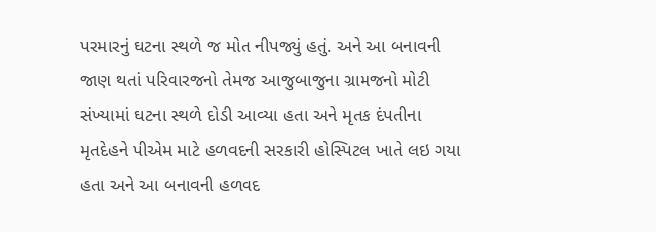પરમારનું ઘટના સ્થળે જ મોત નીપજ્યું હતું. અને આ બનાવની જાણ થતાં પરિવારજનો તેમજ આજુબાજુના ગ્રામજનો મોટી સંખ્યામાં ઘટના સ્થળે દોડી આવ્યા હતા અને મૃતક દંપતીના મૃતદેહને પીએમ માટે હળવદની સરકારી હોસ્પિટલ ખાતે લઇ ગયા હતા અને આ બનાવની હળવદ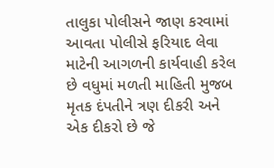તાલુકા પોલીસને જાણ કરવામાં આવતા પોલીસે ફરિયાદ લેવા માટેની આગળની કાર્યવાહી કરેલ છે વધુમાં મળતી માહિતી મુજબ મૃતક દંપતીને ત્રણ દીકરી અને એક દીકરો છે જે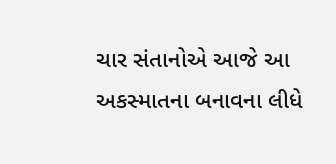ચાર સંતાનોએ આજે આ અકસ્માતના બનાવના લીધે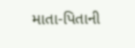માતા-પિતાની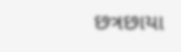છત્રછાયા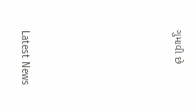ગુમાવી છે






Latest News